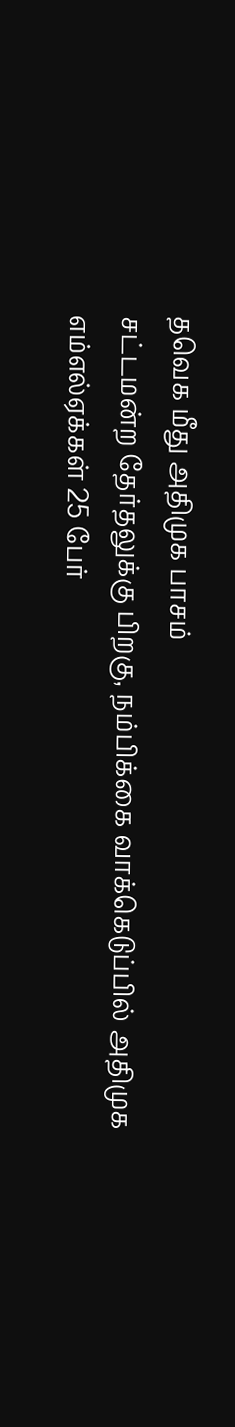தவெக மீது அதிமுக பாசம்
சட்டமன்ற தேர்தலுக்கு பிறகு, நம்பிக்கை வாக்கெடுப்பில் அதிமுக எம்எல்ஏக்கள் 25 பேர்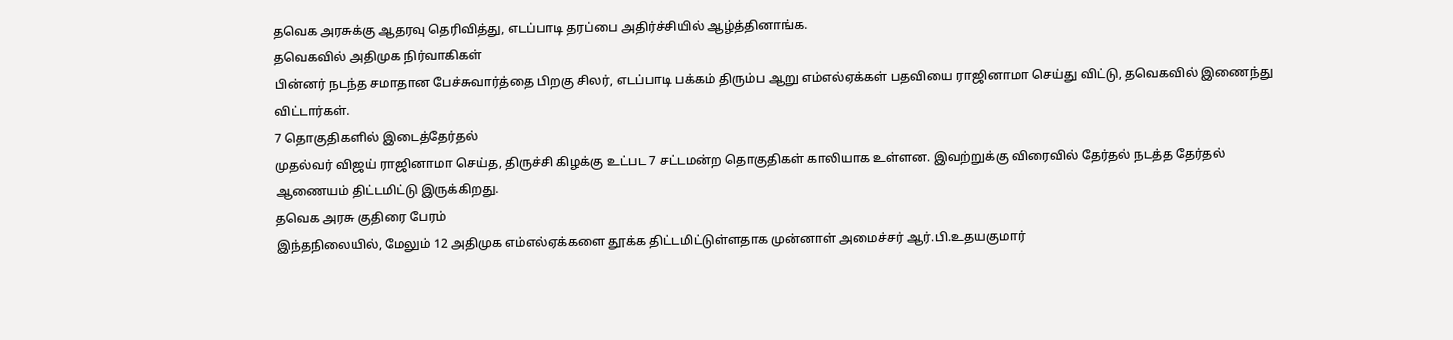தவெக அரசுக்கு ஆதரவு தெரிவித்து, எடப்பாடி தரப்பை அதிர்ச்சியில் ஆழ்த்தினாங்க.
தவெகவில் அதிமுக நிர்வாகிகள்
பின்னர் நடந்த சமாதான பேச்சுவார்த்தை பிறகு சிலர், எடப்பாடி பக்கம் திரும்ப ஆறு எம்எல்ஏக்கள் பதவியை ராஜினாமா செய்து விட்டு, தவெகவில் இணைந்து விட்டார்கள்.
7 தொகுதிகளில் இடைத்தேர்தல்
முதல்வர் விஜய் ராஜினாமா செய்த, திருச்சி கிழக்கு உட்பட 7 சட்டமன்ற தொகுதிகள் காலியாக உள்ளன. இவற்றுக்கு விரைவில் தேர்தல் நடத்த தேர்தல் ஆணையம் திட்டமிட்டு இருக்கிறது.
தவெக அரசு குதிரை பேரம்
இந்தநிலையில், மேலும் 12 அதிமுக எம்எல்ஏக்களை தூக்க திட்டமிட்டுள்ளதாக முன்னாள் அமைச்சர் ஆர்.பி.உதயகுமார்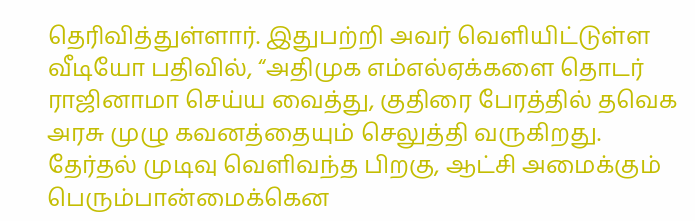தெரிவித்துள்ளார். இதுபற்றி அவர் வெளியிட்டுள்ள வீடியோ பதிவில், “அதிமுக எம்எல்ஏக்களை தொடர் ராஜினாமா செய்ய வைத்து, குதிரை பேரத்தில் தவெக அரசு முழு கவனத்தையும் செலுத்தி வருகிறது.
தேர்தல் முடிவு வெளிவந்த பிறகு, ஆட்சி அமைக்கும் பெரும்பான்மைக்கென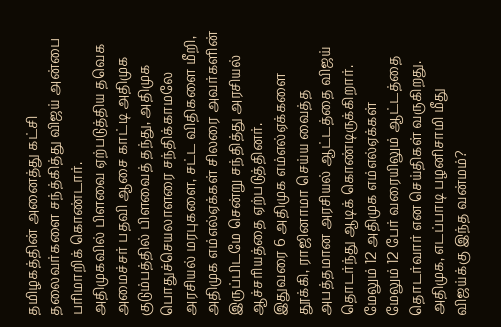தமிழகத்தின் அனைத்து கட்சி தலைவர்களை சந்த்கித்து விஜய் அன்பை பரிமாறிக் கொண்டார்.
அதிமுகவில் பிளவை ஏற்படுத்திய தவெக
அமைச்சர் பதவி ஆசை காட்டி அதிமுக குடும்பத்தில் பிளவைத் தந்து, அதிமுக பொதுச்செயலாளரை சந்திக்காமலே அரசியல் மரபுகளை, சட்ட விதிகளை மீறி, அதிமுக எம்எல்ஏக்கள் சிலரை அவர்களின் இருப்பிடமே சென்று சந்தித்து அரசியல் ஆச்சரியத்தை ஏற்படுத்தினர்.
இதுவரை 6 அதிமுக எம்எல்ஏக்களை தூக்கி, ராஜினாமா செய்ய வைத்த அபத்தமான அரசியல் ஆட்டத்தை விஜய் தொடர்ந்து ஆடிக் கொண்டிருக்கிறார்.
மேலும் 12 அதிமுக எம்எல்ஏக்கள்
மேலும் 12 பேர் வரையிலும் ஆட்டத்தை தொடர்வார் என செய்திகள் வருகிறது. அதிமுக, எடப்பாடி பழனிசாமி மீது விஜய்க்கு இந்த வன்மம்?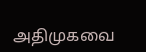அதிமுகவை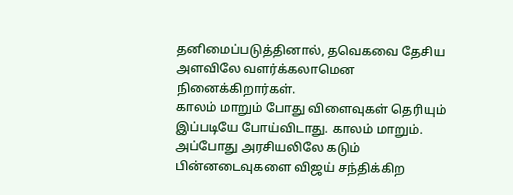தனிமைப்படுத்தினால், தவெகவை தேசிய அளவிலே வளர்க்கலாமென நினைக்கிறார்கள்.
காலம் மாறும் போது விளைவுகள் தெரியும்
இப்படியே போய்விடாது. காலம் மாறும். அப்போது அரசியலிலே கடும் பின்னடைவுகளை விஜய் சந்திக்கிற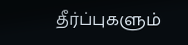தீர்ப்புகளும்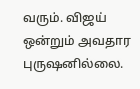வரும். விஜய் ஒன்றும் அவதார புருஷனில்லை.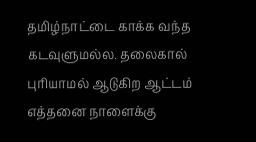தமிழ்நாட்டை காக்க வந்த கடவுளுமல்ல. தலைகால் புரியாமல் ஆடுகிற ஆட்டம் எத்தனை நாளைக்கு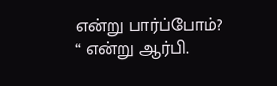என்று பார்ப்போம்? “ என்று ஆர்பி.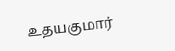உதயகுமார்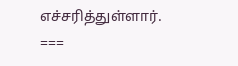எச்சரித்துள்ளார்.
===